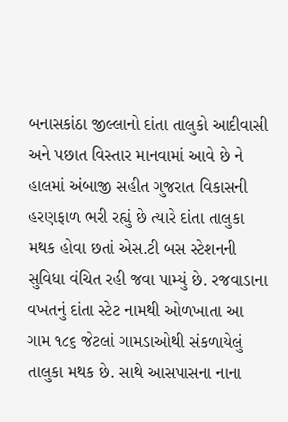બનાસકાંઠા જીલ્લાનો દાંતા તાલુકો આદીવાસી અને પછાત વિસ્તાર માનવામાં આવે છે ને હાલમાં અંબાજી સહીત ગુજરાત વિકાસની હરણફાળ ભરી રહ્યું છે ત્યારે દાંતા તાલુકા મથક હોવા છતાં એસ.ટી બસ સ્ટેશનની સુવિધા વંચિત રહી જવા પામ્યું છે. રજવાડાના વખતનું દાંતા સ્ટેટ નામથી ઓળખાતા આ ગામ ૧૮૬ જેટલાં ગામડાઓથી સંકળાયેલું તાલુકા મથક છે. સાથે આસપાસના નાના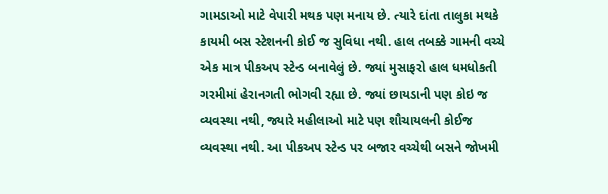ગામડાઓ માટે વેપારી મથક પણ મનાય છે. ત્યારે દાંતા તાલુકા મથકે કાયમી બસ સ્ટેશનની કોઈ જ સુવિધા નથી. હાલ તબક્કે ગામની વચ્ચે એક માત્ર પીકઅપ સ્ટેન્ડ બનાવેલું છે. જ્યાં મુસાફરો હાલ ધમધોકતી ગરમીમાં હેરાનગતી ભોગવી રહ્યા છે. જ્યાં છાયડાની પણ કોઇ જ વ્યવસ્થા નથી, જ્યારે મહીલાઓ માટે પણ શૌચાયલની કોઈજ વ્યવસ્થા નથી. આ પીકઅપ સ્ટેન્ડ પર બજાર વચ્ચેથી બસને જોખમી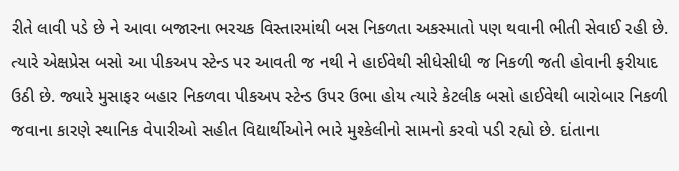રીતે લાવી પડે છે ને આવા બજારના ભરચક વિસ્તારમાંથી બસ નિકળતા અકસ્માતો પણ થવાની ભીતી સેવાઈ રહી છે.
ત્યારે એક્ષપ્રેસ બસો આ પીકઅપ સ્ટેન્ડ પર આવતી જ નથી ને હાઈવેથી સીધેસીધી જ નિકળી જતી હોવાની ફરીયાદ ઉઠી છે. જ્યારે મુસાફર બહાર નિકળવા પીકઅપ સ્ટેન્ડ ઉપર ઉભા હોય ત્યારે કેટલીક બસો હાઈવેથી બારોબાર નિકળી જવાના કારણે સ્થાનિક વેપારીઓ સહીત વિદ્યાર્થીઓને ભારે મુશ્કેલીનો સામનો કરવો પડી રહ્યો છે. દાંતાના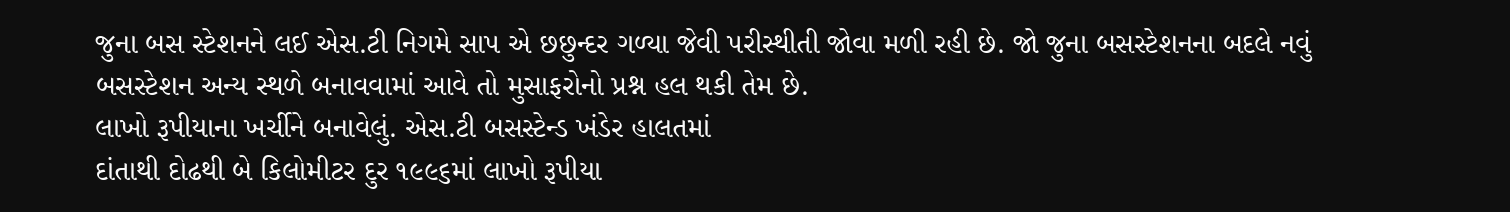જુના બસ સ્ટેશનને લઈ એસ.ટી નિગમે સાપ એ છછુન્દર ગળ્યા જેવી પરીસ્થીતી જોવા મળી રહી છે. જો જુના બસસ્ટેશનના બદલે નવું બસસ્ટેશન અન્ય સ્થળે બનાવવામાં આવે તો મુસાફરોનો પ્રશ્ન હલ થકી તેમ છે.
લાખો રૂપીયાના ખર્ચીને બનાવેલું. એસ.ટી બસસ્ટેન્ડ ખંડેર હાલતમાં
દાંતાથી દોઢથી બે કિલોમીટર દુર ૧૯૯૬માં લાખો રૂપીયા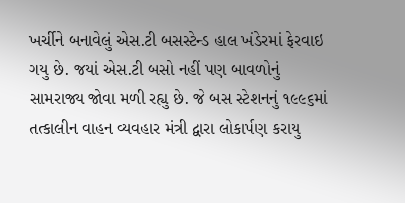ખર્ચીને બનાવેલું એસ.ટી બસસ્ટેન્ડ હાલ ખંડેરમાં ફેરવાઇ ગયુ છે. જયાં એસ.ટી બસો નહીં પણ બાવળોનું સામરાજ્ય જોવા મળી રહ્યુ છે. જે બસ સ્ટેશનનું ૧૯૯૬માં તત્કાલીન વાહન વ્યવહાર મંત્રી દ્વારા લોકાર્પણ કરાયુ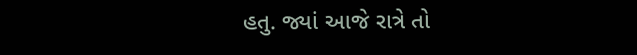હતુ. જ્યાં આજે રાત્રે તો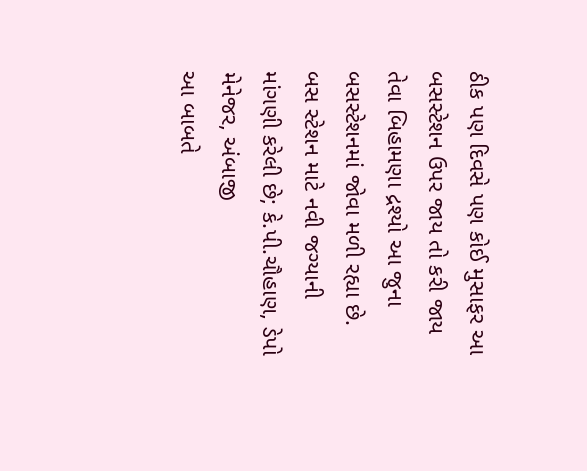ઠીક પણ દિવસે પણ કોઈ મુસાફર આ બસસ્ટેશન ઉપર જાય તો કરી જાય તેવા બિહામણા દ્રશ્યો આ જુના બસસ્ટેશનમાં જોવા મળી રહ્યા છે.
બસ સ્ટેશન માટે નવી જગ્યાની માંગણી કરેલી છે; કે.પી.ચૌહાણ, ડેપો મેનેજર, અંબાજી
આ બાબતે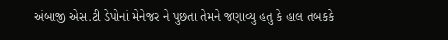અંબાજી એસ.ટી ડેપોનાં મેનેજર ને પુછતા તેમને જણાવ્યુ હતુ કે હાલ તબકકે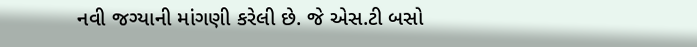નવી જગ્યાની માંગણી કરેલી છે. જે એસ.ટી બસો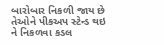બારોબાર નિકળી જાય છે તેઓને પીકઅપ સ્ટેન્ડ થઇ ને નિકળવા કડલ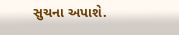સુચના અપાશે.